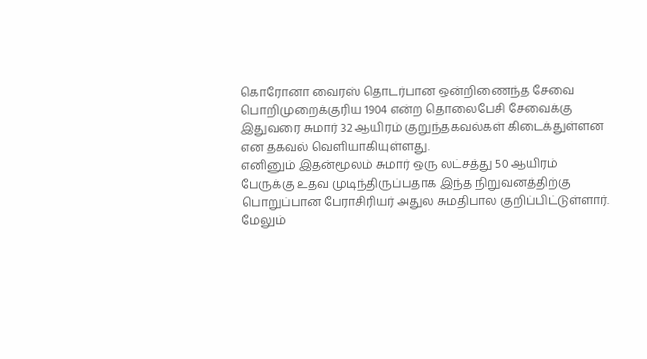கொரோனா வைரஸ் தொடர்பான ஒன்றிணைந்த சேவை பொறிமுறைக்குரிய 1904 என்ற தொலைபேசி சேவைக்கு இதுவரை சுமார் 32 ஆயிரம் குறுந்தகவல்கள் கிடைக்துள்ளன என தகவல் வெளியாகியுள்ளது.
எனினும் இதன்மூலம் சுமார் ஒரு லட்சத்து 50 ஆயிரம் பேருக்கு உதவ முடிந்திருப்பதாக இந்த நிறுவனத்திற்கு பொறுப்பான பேராசிரியர் அதுல சுமதிபால குறிப்பிட்டுள்ளார்.
மேலும்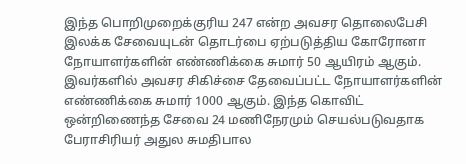இந்த பொறிமுறைக்குரிய 247 என்ற அவசர தொலைபேசி இலக்க சேவையுடன் தொடர்பை ஏற்படுத்திய கோரோனா நோயாளர்களின் எண்ணிக்கை சுமார் 50 ஆயிரம் ஆகும்.
இவர்களில் அவசர சிகிச்சை தேவைப்பட்ட நோயாளர்களின் எண்ணிக்கை சுமார் 1000 ஆகும். இந்த கொவிட் ஒன்றிணைந்த சேவை 24 மணிநேரமும் செயல்படுவதாக பேராசிரியர் அதுல சுமதிபால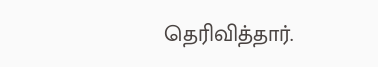தெரிவித்தார்.